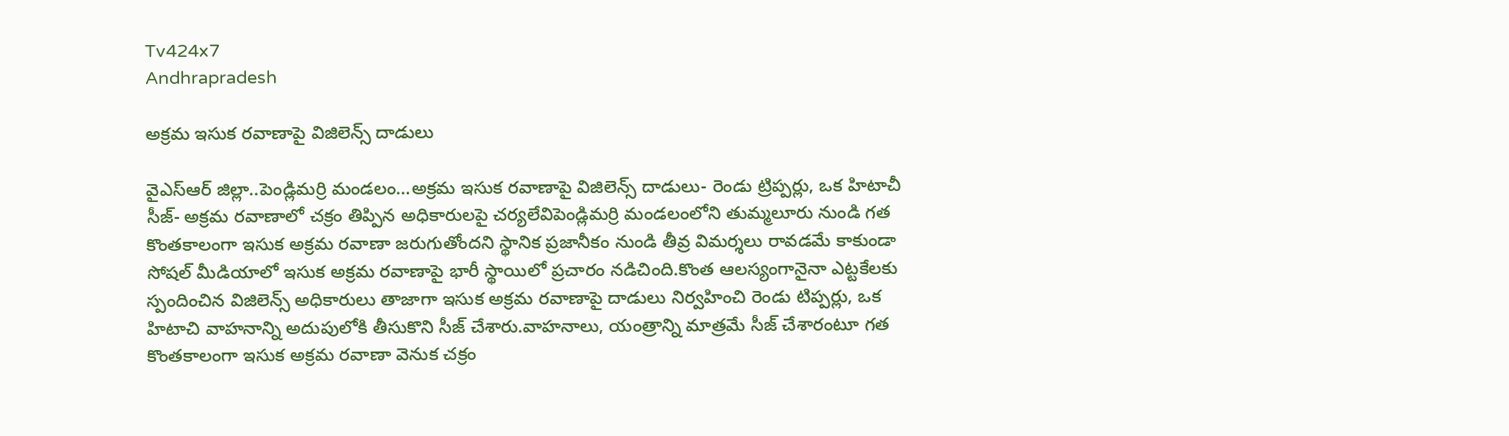Tv424x7
Andhrapradesh

అక్రమ ఇసుక రవాణాపై విజిలెన్స్ దాడులు

వైఎస్ఆర్ జిల్లా..పెండ్లిమర్రి మండలం…అక్రమ ఇసుక రవాణాపై విజిలెన్స్ దాడులు- రెండు ట్రిప్పర్లు, ఒక హిటాచీ సీజ్- అక్రమ రవాణాలో చక్రం తిప్పిన అధికారులపై చర్యలేవిపెండ్లిమర్రి మండలంలోని తుమ్మలూరు నుండి గత కొంతకాలంగా ఇసుక అక్రమ రవాణా జరుగుతోందని స్థానిక ప్రజానీకం నుండి తీవ్ర విమర్శలు రావడమే కాకుండా సోషల్ మీడియాలో ఇసుక అక్రమ రవాణాపై భారీ స్థాయిలో ప్రచారం నడిచింది.కొంత ఆలస్యంగానైనా ఎట్టకేలకు స్పందించిన విజిలెన్స్ అధికారులు తాజాగా ఇసుక అక్రమ రవాణాపై దాడులు నిర్వహించి రెండు టిప్పర్లు, ఒక హిటాచి వాహనాన్ని అదుపులోకి తీసుకొని సీజ్ చేశారు.వాహనాలు, యంత్రాన్ని మాత్రమే సీజ్ చేశారంటూ గత కొంతకాలంగా ఇసుక అక్రమ రవాణా వెనుక చక్రం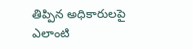తిప్పిన అధికారులపై ఎలాంటి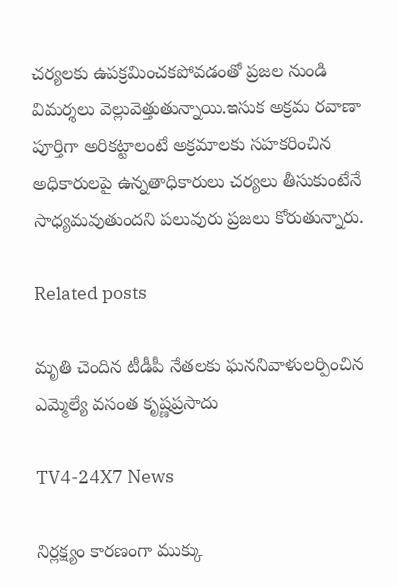చర్యలకు ఉపక్రమించకపోవడంతో ప్రజల నుండి విమర్శలు వెల్లువెత్తుతున్నాయి.ఇసుక అక్రమ రవాణా పూర్తిగా అరికట్టాలంటే అక్రమాలకు సహకరించిన అధికారులపై ఉన్నతాధికారులు చర్యలు తీసుకుంటేనే సాధ్యమవుతుందని పలువురు ప్రజలు కోరుతున్నారు.

Related posts

మృతి చెందిన టీడీపీ నేతలకు ఘననివాళులర్పించిన ఎమ్మెల్యే వసంత కృష్ణప్రసాదు

TV4-24X7 News

నిర్లక్ష్యం కారణంగా ముక్కు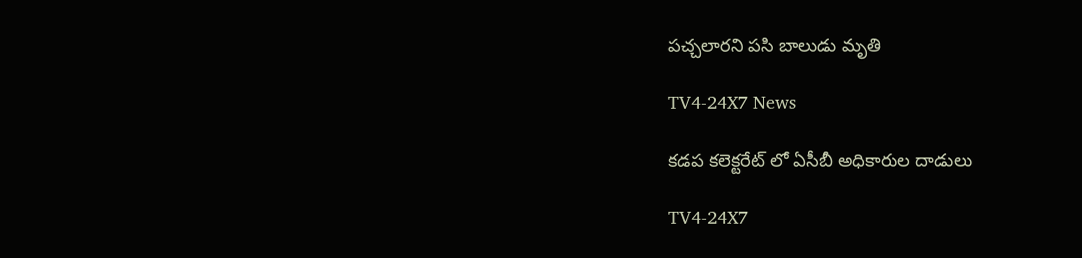పచ్చలారని పసి బాలుడు మృతి

TV4-24X7 News

కడప కలెక్టరేట్ లో ఏసీబీ అధికారుల దాడులు

TV4-24X7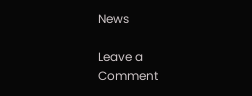News

Leave a Comment